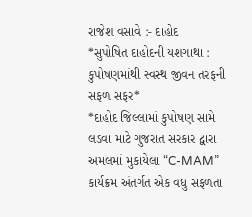રાજેશ વસાવે :- દાહોદ
*સુપોષિત દાહોદની યશગાથા : કુપોષણમાંથી સ્વસ્થ જીવન તરફની સફળ સફર*
*દાહોદ જિલ્લામાં કુપોષણ સામે લડવા માટે ગુજરાત સરકાર દ્વારા અમલમાં મુકાયેલા “C-MAM” કાર્યક્રમ અંતર્ગત એક વધુ સફળતા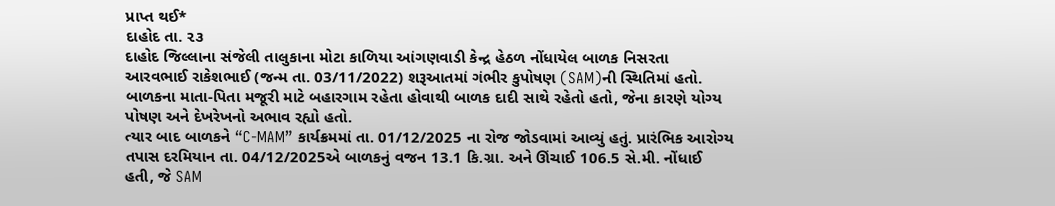પ્રાપ્ત થઈ*
દાહોદ તા. ૨૩
દાહોદ જિલ્લાના સંજેલી તાલુકાના મોટા કાળિયા આંગણવાડી કેન્દ્ર હેઠળ નોંધાયેલ બાળક નિસરતા આરવભાઈ રાકેશભાઈ (જન્મ તા. 03/11/2022) શરૂઆતમાં ગંભીર કુપોષણ (SAM)ની સ્થિતિમાં હતો. બાળકના માતા-પિતા મજૂરી માટે બહારગામ રહેતા હોવાથી બાળક દાદી સાથે રહેતો હતો, જેના કારણે યોગ્ય પોષણ અને દેખરેખનો અભાવ રહ્યો હતો.
ત્યાર બાદ બાળકને “C-MAM” કાર્યક્રમમાં તા. 01/12/2025 ના રોજ જોડવામાં આવ્યું હતું. પ્રારંભિક આરોગ્ય તપાસ દરમિયાન તા. 04/12/2025એ બાળકનું વજન 13.1 કિ.ગ્રા. અને ઊંચાઈ 106.5 સે.મી. નોંધાઈ હતી, જે SAM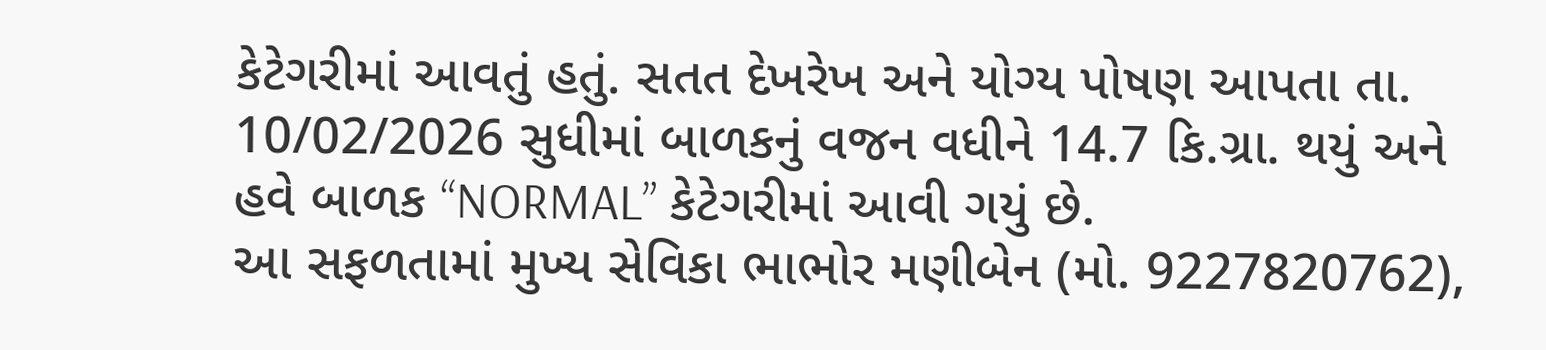કેટેગરીમાં આવતું હતું. સતત દેખરેખ અને યોગ્ય પોષણ આપતા તા. 10/02/2026 સુધીમાં બાળકનું વજન વધીને 14.7 કિ.ગ્રા. થયું અને હવે બાળક “NORMAL” કેટેગરીમાં આવી ગયું છે.
આ સફળતામાં મુખ્ય સેવિકા ભાભોર મણીબેન (મો. 9227820762),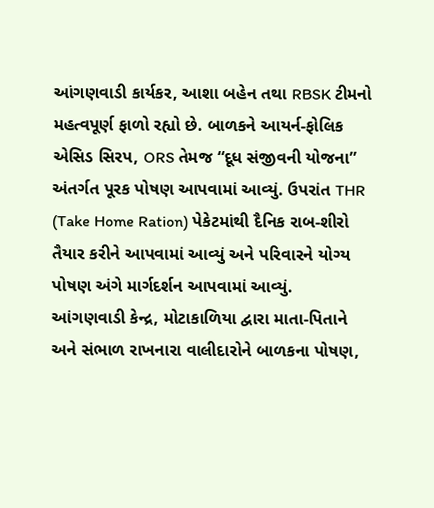આંગણવાડી કાર્યકર, આશા બહેન તથા RBSK ટીમનો મહત્વપૂર્ણ ફાળો રહ્યો છે. બાળકને આયર્ન-ફોલિક એસિડ સિરપ, ORS તેમજ “દૂધ સંજીવની યોજના” અંતર્ગત પૂરક પોષણ આપવામાં આવ્યું. ઉપરાંત THR (Take Home Ration) પેકેટમાંથી દૈનિક રાબ-શીરો તૈયાર કરીને આપવામાં આવ્યું અને પરિવારને યોગ્ય પોષણ અંગે માર્ગદર્શન આપવામાં આવ્યું.
આંગણવાડી કેન્દ્ર, મોટાકાળિયા દ્વારા માતા-પિતાને અને સંભાળ રાખનારા વાલીદારોને બાળકના પોષણ,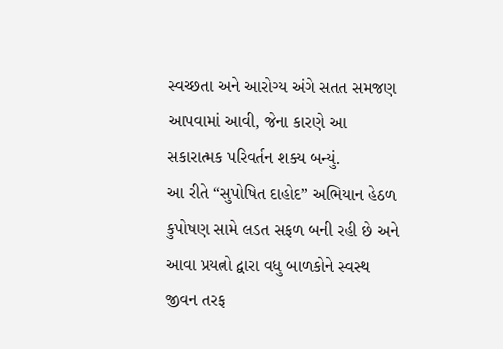સ્વચ્છતા અને આરોગ્ય અંગે સતત સમજણ આપવામાં આવી, જેના કારણે આ સકારાત્મક પરિવર્તન શક્ય બન્યું.
આ રીતે “સુપોષિત દાહોદ” અભિયાન હેઠળ કુપોષણ સામે લડત સફળ બની રહી છે અને આવા પ્રયત્નો દ્વારા વધુ બાળકોને સ્વસ્થ જીવન તરફ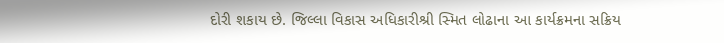દોરી શકાય છે. જિલ્લા વિકાસ અધિકારીશ્રી સ્મિત લોઢાના આ કાર્યક્રમના સક્રિય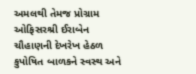અમલથી તેમજ પ્રોગ્રામ ઓફિસરશ્રી ઈરાબેન ચૌહાણની દેખરેખ હેઠળ કુપોષિત બાળકને સ્વસ્થ અને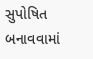સુપોષિત બનાવવામાં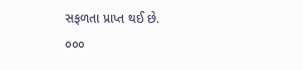સફળતા પ્રાપ્ત થઈ છે.
૦૦૦